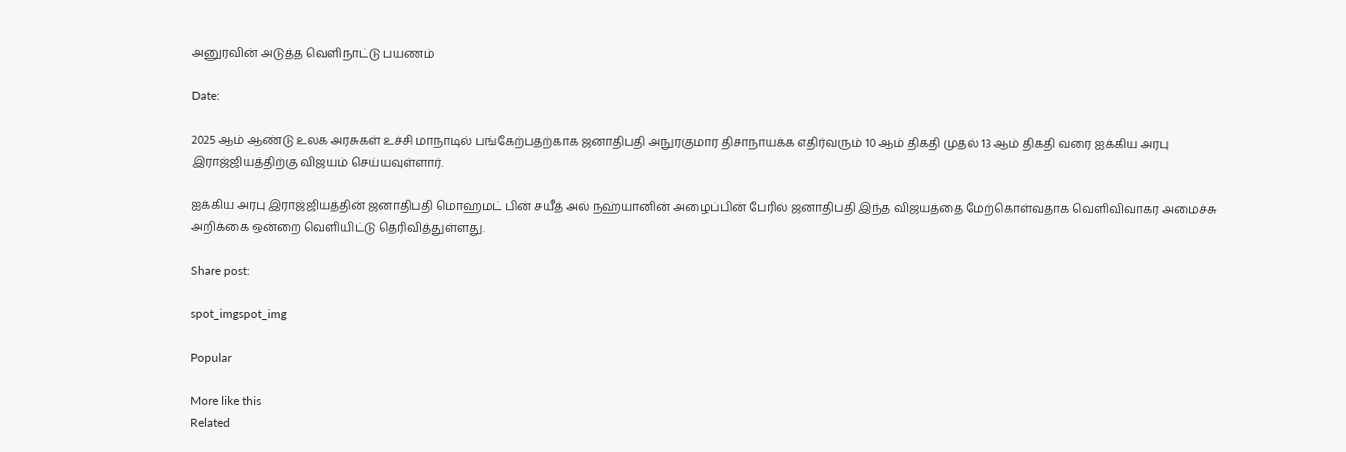அனுரவின் அடுத்த வெளிநாட்டு பயணம்

Date:

2025 ஆம் ஆண்டு உலக அரசுகள் உச்சி மாநாடில் பங்கேற்பதற்காக ஜனாதிபதி அநுரகுமார திசாநாயக்க எதிர்வரும் 10 ஆம் திகதி முதல் 13 ஆம் திகதி வரை ஐக்கிய அரபு இராஜ்ஜியத்திற்கு விஜயம் செய்யவுள்ளார்.

ஐக்கிய அரபு இராஜ்ஜியத்தின் ஜனாதிபதி மொஹமட் பின் சயீத் அல் நஹ்யானின் அழைப்பின் பேரில் ஜனாதிபதி இந்த விஜயத்தை மேற்கொள்வதாக வெளிவிவாகர அமைச்சு அறிக்கை ஒன்றை வெளியிட்டு தெரிவித்துள்ளது.

Share post:

spot_imgspot_img

Popular

More like this
Related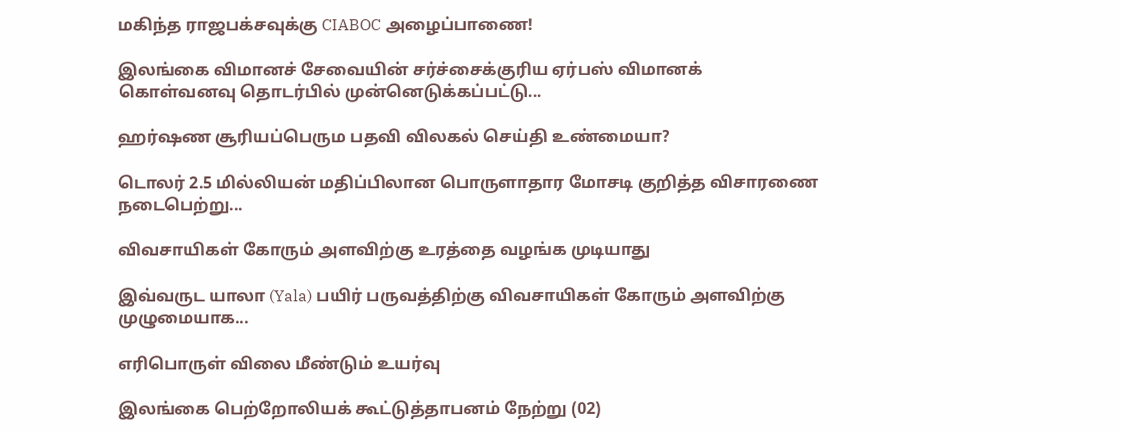மகிந்த ராஜபக்சவுக்கு CIABOC அழைப்பாணை!

இலங்கை விமானச் சேவையின் சர்ச்சைக்குரிய ஏர்பஸ் விமானக் கொள்வனவு தொடர்பில் முன்னெடுக்கப்பட்டு...

ஹர்ஷண சூரியப்பெரும பதவி விலகல் செய்தி உண்மையா?

டொலர் 2.5 மில்லியன் மதிப்பிலான பொருளாதார மோசடி குறித்த விசாரணை நடைபெற்று...

விவசாயிகள் கோரும் அளவிற்கு உரத்தை வழங்க முடியாது

இவ்வருட யாலா (Yala) பயிர் பருவத்திற்கு விவசாயிகள் கோரும் அளவிற்கு முழுமையாக...

எரிபொருள் விலை மீண்டும் உயர்வு

இலங்கை பெற்றோலியக் கூட்டுத்தாபனம் நேற்று (02)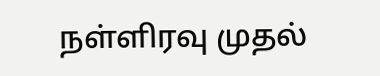நள்ளிரவு முதல்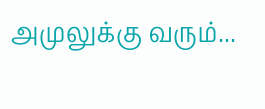அமுலுக்கு வரும்...